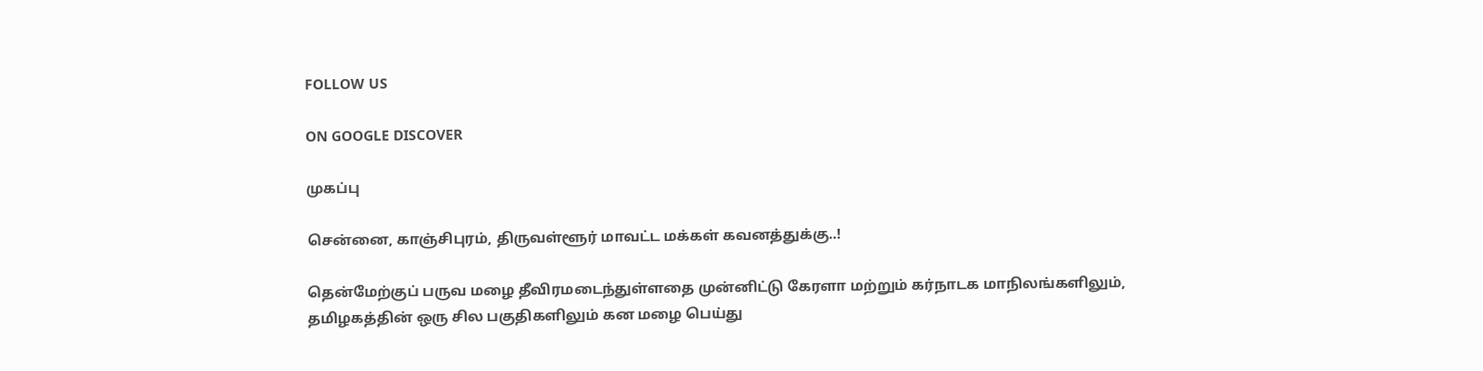FOLLOW US

ON GOOGLE DISCOVER

முகப்பு

சென்னை, காஞ்சிபுரம், திருவள்ளூர் மாவட்ட மக்கள் கவனத்துக்கு..!

தென்மேற்குப் பருவ மழை தீவிரமடைந்துள்ளதை முன்னிட்டு கேரளா மற்றும் கர்நாடக மாநிலங்களிலும், தமிழகத்தின் ஒரு சில பகுதிகளிலும் கன மழை பெய்து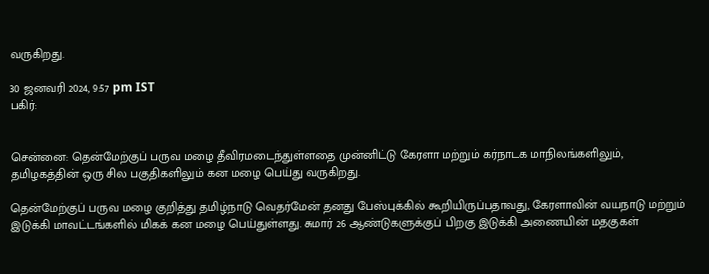வருகிறது.

30 ஜனவரி 2024, 9:57 pm IST
பகிர்:


சென்னை: தென்மேற்குப் பருவ மழை தீவிரமடைந்துள்ளதை முன்னிட்டு கேரளா மற்றும் கர்நாடக மாநிலங்களிலும், தமிழகத்தின் ஒரு சில பகுதிகளிலும் கன மழை பெய்து வருகிறது.

தென்மேற்குப் பருவ மழை குறித்து தமிழ்நாடு வெதர்மேன் தனது பேஸ்புக்கில் கூறியிருப்பதாவது, கேரளாவின் வயநாடு மற்றும் இடுக்கி மாவட்டங்களில் மிகக் கன மழை பெய்துள்ளது. சுமார் 26 ஆண்டுகளுக்குப் பிறகு இடுக்கி அணையின் மதகுகள்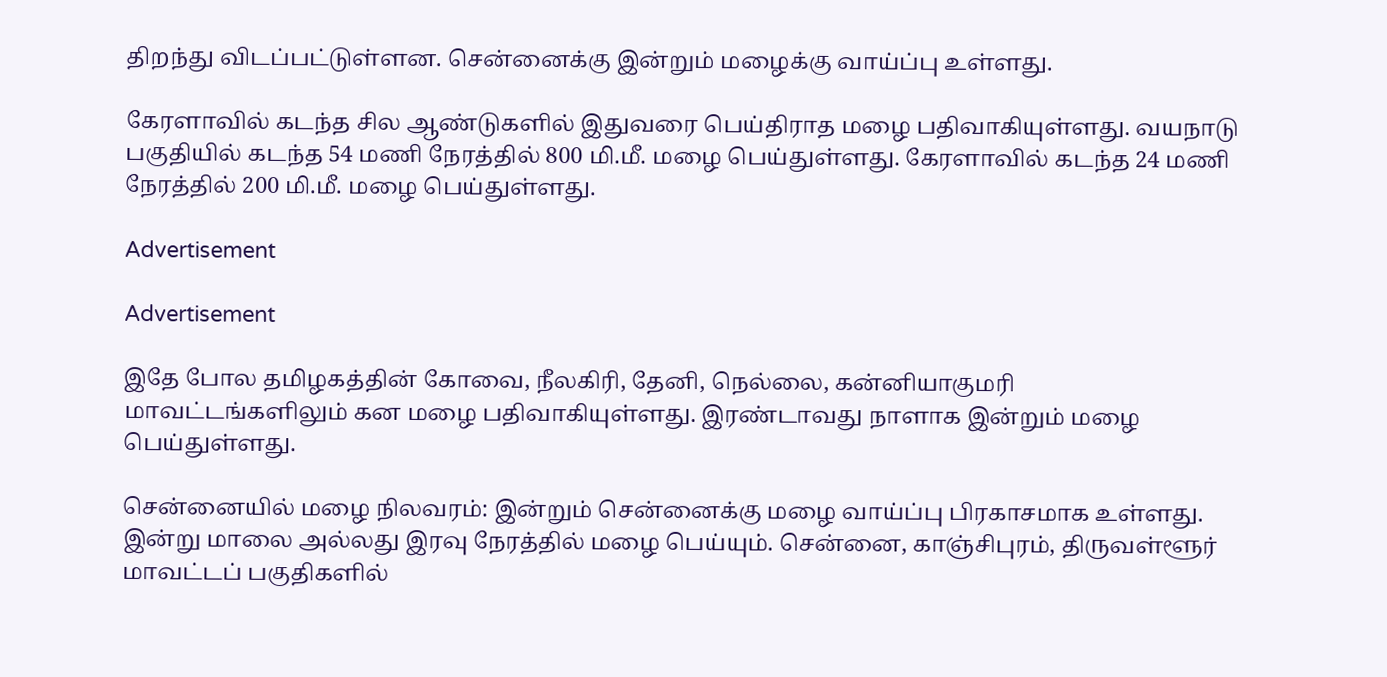திறந்து விடப்பட்டுள்ளன. சென்னைக்கு இன்றும் மழைக்கு வாய்ப்பு உள்ளது.

கேரளாவில் கடந்த சில ஆண்டுகளில் இதுவரை பெய்திராத மழை பதிவாகியுள்ளது. வயநாடு பகுதியில் கடந்த 54 மணி நேரத்தில் 800 மி.மீ. மழை பெய்துள்ளது. கேரளாவில் கடந்த 24 மணி நேரத்தில் 200 மி.மீ. மழை பெய்துள்ளது.

Advertisement

Advertisement

இதே போல தமிழகத்தின் கோவை, நீலகிரி, தேனி, நெல்லை, கன்னியாகுமரி மாவட்டங்களிலும் கன மழை பதிவாகியுள்ளது. இரண்டாவது நாளாக இன்றும் மழை பெய்துள்ளது.

சென்னையில் மழை நிலவரம்: இன்றும் சென்னைக்கு மழை வாய்ப்பு பிரகாசமாக உள்ளது.  இன்று மாலை அல்லது இரவு நேரத்தில் மழை பெய்யும். சென்னை, காஞ்சிபுரம், திருவள்ளூர் மாவட்டப் பகுதிகளில்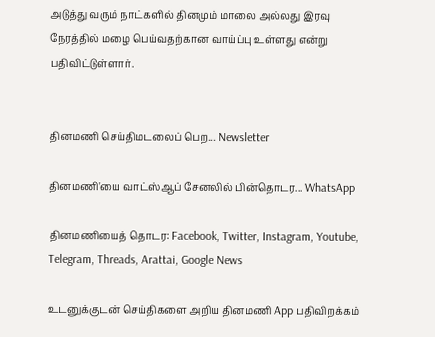அடுத்து வரும் நாட்களில் தினமும் மாலை அல்லது இரவு நேரத்தில் மழை பெய்வதற்கான வாய்ப்பு உள்ளது என்று பதிவிட்டுள்ளார்.


தினமணி செய்திமடலைப் பெற... Newsletter

தினமணி'யை வாட்ஸ்ஆப் சேனலில் பின்தொடர... WhatsApp

தினமணியைத் தொடர: Facebook, Twitter, Instagram, Youtube, Telegram, Threads, Arattai, Google News

உடனுக்குடன் செய்திகளை அறிய தினமணி App பதிவிறக்கம்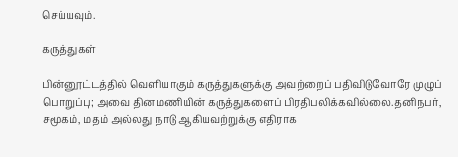செய்யவும்.

கருத்துகள்

பின்னூட்டத்தில் வெளியாகும் கருத்துகளுக்கு அவற்றைப் பதிவிடுவோரே முழுப் பொறுப்பு; அவை தினமணியின் கருத்துகளைப் பிரதிபலிக்கவில்லை.தனிநபர், சமூகம், மதம் அல்லது நாடு ஆகியவற்றுக்கு எதிராக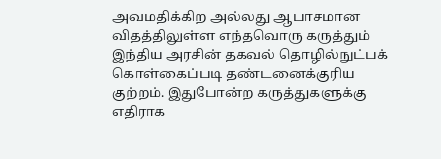அவமதிக்கிற அல்லது ஆபாசமான விதத்திலுள்ள எந்தவொரு கருத்தும் இந்திய அரசின் தகவல் தொழில்நுட்பக் கொள்கைப்படி தண்டனைக்குரிய குற்றம். இதுபோன்ற கருத்துகளுக்கு எதிராக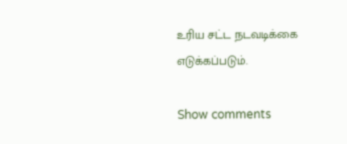உரிய சட்ட நடவடிக்கை எடுக்கப்படும்.

Show comments